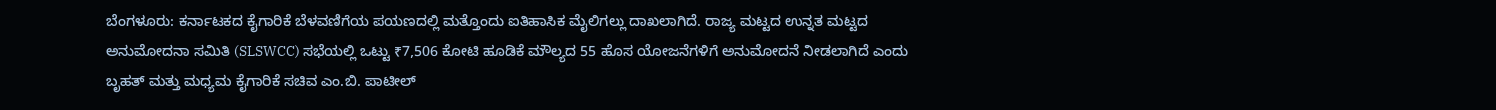ಬೆಂಗಳೂರು: ಕರ್ನಾಟಕದ ಕೈಗಾರಿಕೆ ಬೆಳವಣಿಗೆಯ ಪಯಣದಲ್ಲಿ ಮತ್ತೊಂದು ಐತಿಹಾಸಿಕ ಮೈಲಿಗಲ್ಲು ದಾಖಲಾಗಿದೆ. ರಾಜ್ಯ ಮಟ್ಟದ ಉನ್ನತ ಮಟ್ಟದ ಅನುಮೋದನಾ ಸಮಿತಿ (SLSWCC) ಸಭೆಯಲ್ಲಿ ಒಟ್ಟು ₹7,506 ಕೋಟಿ ಹೂಡಿಕೆ ಮೌಲ್ಯದ 55 ಹೊಸ ಯೋಜನೆಗಳಿಗೆ ಅನುಮೋದನೆ ನೀಡಲಾಗಿದೆ ಎಂದು ಬೃಹತ್ ಮತ್ತು ಮಧ್ಯಮ ಕೈಗಾರಿಕೆ ಸಚಿವ ಎಂ.ಬಿ. ಪಾಟೀಲ್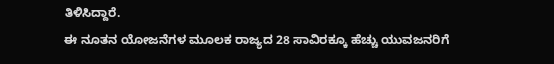ತಿಳಿಸಿದ್ದಾರೆ.
ಈ ನೂತನ ಯೋಜನೆಗಳ ಮೂಲಕ ರಾಜ್ಯದ 28 ಸಾವಿರಕ್ಕೂ ಹೆಚ್ಚು ಯುವಜನರಿಗೆ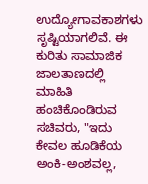ಉದ್ಯೋಗಾವಕಾಶಗಳು ಸೃಷ್ಟಿಯಾಗಲಿವೆ. ಈ ಕುರಿತು ಸಾಮಾಜಿಕ ಜಾಲತಾಣದಲ್ಲಿ ಮಾಹಿತಿ ಹಂಚಿಕೊಂಡಿರುವ ಸಚಿವರು, "ಇದು ಕೇವಲ ಹೂಡಿಕೆಯ ಅಂಕಿ-ಅಂಶವಲ್ಲ,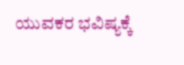ಯುವಕರ ಭವಿಷ್ಯಕ್ಕೆ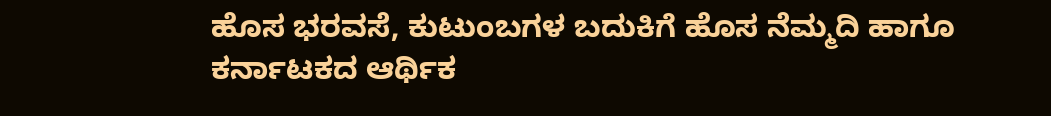ಹೊಸ ಭರವಸೆ, ಕುಟುಂಬಗಳ ಬದುಕಿಗೆ ಹೊಸ ನೆಮ್ಮದಿ ಹಾಗೂ ಕರ್ನಾಟಕದ ಆರ್ಥಿಕ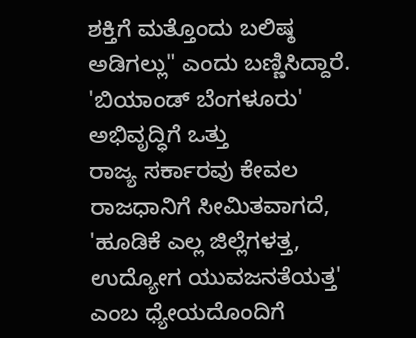ಶಕ್ತಿಗೆ ಮತ್ತೊಂದು ಬಲಿಷ್ಠ ಅಡಿಗಲ್ಲು" ಎಂದು ಬಣ್ಣಿಸಿದ್ದಾರೆ.
'ಬಿಯಾಂಡ್ ಬೆಂಗಳೂರು' ಅಭಿವೃದ್ಧಿಗೆ ಒತ್ತು
ರಾಜ್ಯ ಸರ್ಕಾರವು ಕೇವಲ ರಾಜಧಾನಿಗೆ ಸೀಮಿತವಾಗದೆ, 'ಹೂಡಿಕೆ ಎಲ್ಲ ಜಿಲ್ಲೆಗಳತ್ತ, ಉದ್ಯೋಗ ಯುವಜನತೆಯತ್ತ' ಎಂಬ ಧ್ಯೇಯದೊಂದಿಗೆ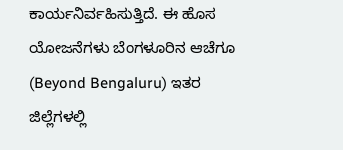ಕಾರ್ಯನಿರ್ವಹಿಸುತ್ತಿದೆ. ಈ ಹೊಸ ಯೋಜನೆಗಳು ಬೆಂಗಳೂರಿನ ಆಚೆಗೂ (Beyond Bengaluru) ಇತರ ಜಿಲ್ಲೆಗಳಲ್ಲಿ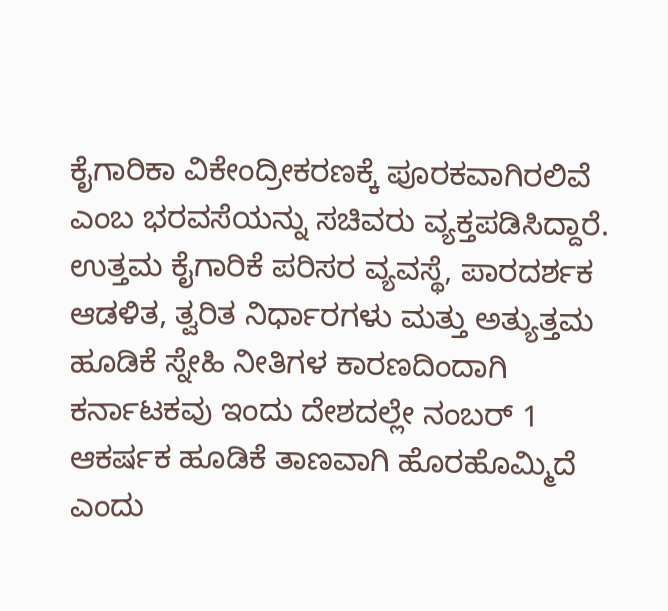ಕೈಗಾರಿಕಾ ವಿಕೇಂದ್ರೀಕರಣಕ್ಕೆ ಪೂರಕವಾಗಿರಲಿವೆ ಎಂಬ ಭರವಸೆಯನ್ನು ಸಚಿವರು ವ್ಯಕ್ತಪಡಿಸಿದ್ದಾರೆ.
ಉತ್ತಮ ಕೈಗಾರಿಕೆ ಪರಿಸರ ವ್ಯವಸ್ಥೆ, ಪಾರದರ್ಶಕ ಆಡಳಿತ, ತ್ವರಿತ ನಿರ್ಧಾರಗಳು ಮತ್ತು ಅತ್ಯುತ್ತಮ ಹೂಡಿಕೆ ಸ್ನೇಹಿ ನೀತಿಗಳ ಕಾರಣದಿಂದಾಗಿ ಕರ್ನಾಟಕವು ಇಂದು ದೇಶದಲ್ಲೇ ನಂಬರ್ 1 ಆಕರ್ಷಕ ಹೂಡಿಕೆ ತಾಣವಾಗಿ ಹೊರಹೊಮ್ಮಿದೆ ಎಂದು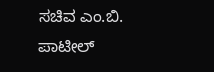ಸಚಿವ ಎಂ.ಬಿ. ಪಾಟೀಲ್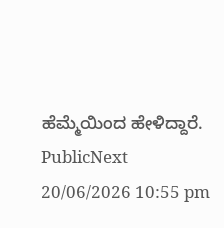ಹೆಮ್ಮೆಯಿಂದ ಹೇಳಿದ್ದಾರೆ.
PublicNext
20/06/2026 10:55 pm